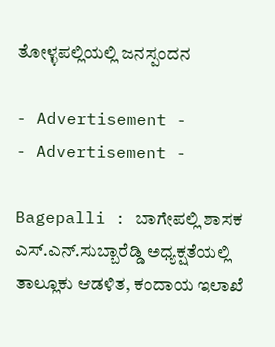ತೋಳ್ಳಪಲ್ಲಿಯಲ್ಲಿ ಜನಸ್ಪಂದನ

- Advertisement -
- Advertisement -

Bagepalli : ಬಾಗೇಪಲ್ಲಿ ಶಾಸಕ ಎಸ್.ಎನ್.ಸುಬ್ಬಾರೆಡ್ಡಿ ಅಧ್ಯಕ್ಷತೆಯಲ್ಲಿ ತಾಲ್ಲೂಕು ಆಡಳಿತ, ಕಂದಾಯ ಇಲಾಖೆ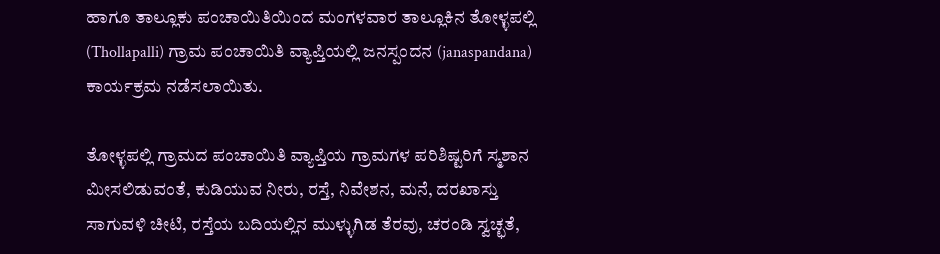ಹಾಗೂ ತಾಲ್ಲೂಕು ಪಂಚಾಯಿತಿಯಿಂದ ಮಂಗಳವಾರ ತಾಲ್ಲೂಕಿನ ತೋಳ್ಳಪಲ್ಲಿ (Thollapalli) ಗ್ರಾಮ ಪಂಚಾಯಿತಿ ವ್ಯಾಪ್ತಿಯಲ್ಲಿ ಜನಸ್ಪಂದನ (janaspandana) ಕಾರ್ಯಕ್ರಮ ನಡೆಸಲಾಯಿತು.

ತೋಳ್ಳಪಲ್ಲಿ ಗ್ರಾಮದ ಪಂಚಾಯಿತಿ ವ್ಯಾಪ್ತಿಯ ಗ್ರಾಮಗಳ ಪರಿಶಿಷ್ಟರಿಗೆ ಸ್ಮಶಾನ ಮೀಸಲಿಡುವಂತೆ, ಕುಡಿಯುವ ನೀರು, ರಸ್ತೆ, ನಿವೇಶನ, ಮನೆ, ದರಖಾಸ್ತು ಸಾಗುವಳಿ ಚೀಟಿ, ರಸ್ತೆಯ ಬದಿಯಲ್ಲಿನ ಮುಳ್ಳುಗಿಡ ತೆರವು, ಚರಂಡಿ ಸ್ವಚ್ಛತೆ,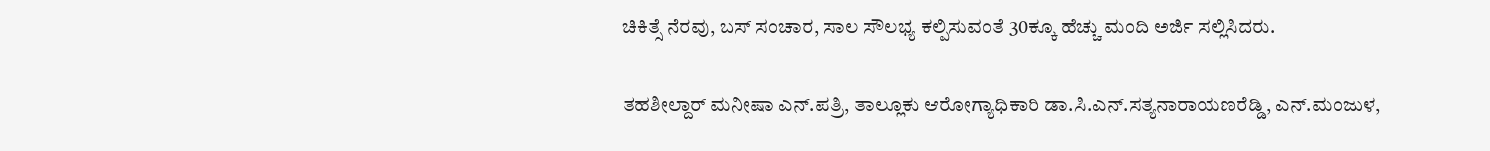ಚಿಕಿತ್ಸೆ ನೆರವು, ಬಸ್ ಸಂಚಾರ, ಸಾಲ ಸೌಲಭ್ಯ ಕಲ್ಪಿಸುವಂತೆ 30ಕ್ಕೂ ಹೆಚ್ಚು ಮಂದಿ ಅರ್ಜಿ ಸಲ್ಲಿಸಿದರು.

ತಹಶೀಲ್ದಾರ್ ಮನೀಷಾ ಎನ್.ಪತ್ರಿ, ತಾಲ್ಲೂಕು ಆರೋಗ್ಯಾಧಿಕಾರಿ ಡಾ.ಸಿ.ಎನ್.ಸತ್ಯನಾರಾಯಣರೆಡ್ಡಿ, ಎನ್.ಮಂಜುಳ,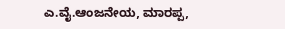ಎ.ವೈ.ಆಂಜನೇಯ, ಮಾರಪ್ಪ,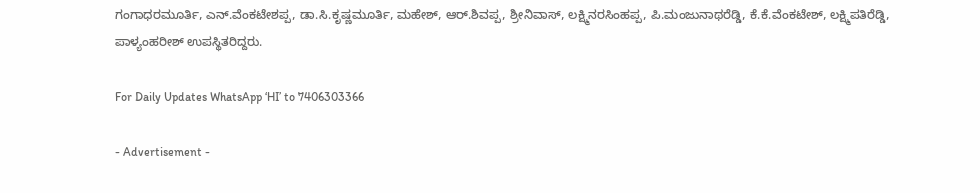ಗಂಗಾಧರಮೂರ್ತಿ, ಎನ್.ವೆಂಕಟೇಶಪ್ಪ, ಡಾ.ಸಿ.ಕೃಷ್ಣಮೂರ್ತಿ, ಮಹೇಶ್, ಆರ್.ಶಿವಪ್ಪ, ಶ್ರೀನಿವಾಸ್, ಲಕ್ಷ್ಮಿನರಸಿಂಹಪ್ಪ, ಪಿ.ಮಂಜುನಾಥರೆಡ್ಡಿ, ಕೆ.ಕೆ.ವೆಂಕಟೇಶ್, ಲಕ್ಷ್ಮಿಪತಿರೆಡ್ಡಿ, ಪಾಳ್ಯಂಹರೀಶ್ ಉಪಸ್ಥಿತರಿದ್ದರು.

For Daily Updates WhatsApp ‘HI’ to 7406303366

- Advertisement -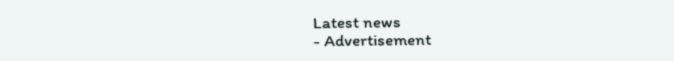Latest news
- Advertisement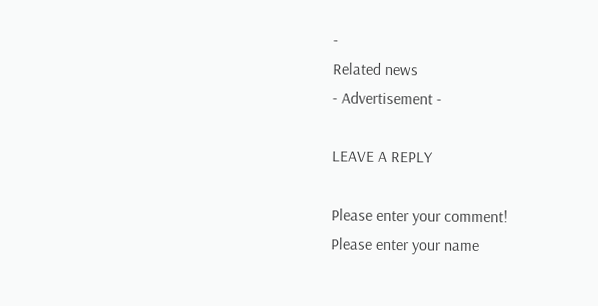-
Related news
- Advertisement -

LEAVE A REPLY

Please enter your comment!
Please enter your name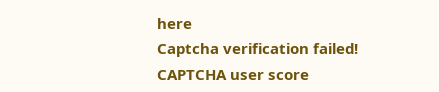here
Captcha verification failed!
CAPTCHA user score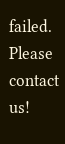failed. Please contact us!